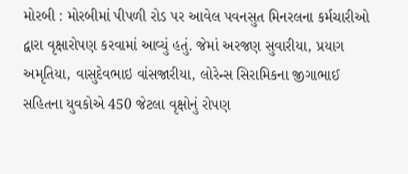મોરબી : મોરબીમાં પીપળી રોડ પર આવેલ પવનસુત મિનરલના કર્મચારીઓ દ્વારા વૃક્ષારોપણ કરવામાં આવ્યું હતું. જેમાં અરજણ સુવારીયા, પ્રયાગ અમૃતિયા, વાસુદેવભાઇ વાંસજારીયા, લોરેન્સ સિરામિકના જીગાભાઈ સહિતના યુવકોએ 450 જેટલા વૃક્ષોનું રોપણ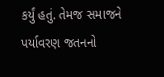કર્યું હતું. તેમજ સમાજને પર્યાવરણ જતનનો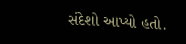સંદેશો આપ્યો હતો.